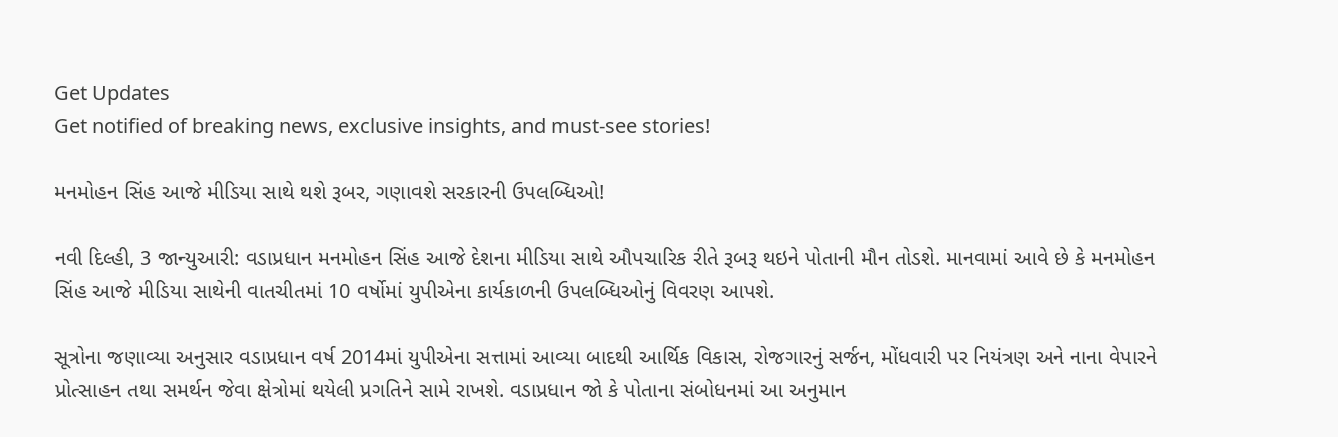Get Updates
Get notified of breaking news, exclusive insights, and must-see stories!

મનમોહન સિંહ આજે મીડિયા સાથે થશે રૂબર, ગણાવશે સરકારની ઉપલબ્ધિઓ!

નવી દિલ્હી, 3 જાન્યુઆરી: વડાપ્રધાન મનમોહન સિંહ આજે દેશના મીડિયા સાથે ઔપચારિક રીતે રૂબરૂ થઇને પોતાની મૌન તોડશે. માનવામાં આવે છે કે મનમોહન સિંહ આજે મીડિયા સાથેની વાતચીતમાં 10 વર્ષોમાં યુપીએના કાર્યકાળની ઉપલબ્ધિઓનું વિવરણ આપશે.

સૂત્રોના જણાવ્યા અનુસાર વડાપ્રધાન વર્ષ 2014માં યુપીએના સત્તામાં આવ્યા બાદથી આર્થિક વિકાસ, રોજગારનું સર્જન, મોંધવારી પર નિયંત્રણ અને નાના વેપારને પ્રોત્સાહન તથા સમર્થન જેવા ક્ષેત્રોમાં થયેલી પ્રગતિને સામે રાખશે. વડાપ્રધાન જો કે પોતાના સંબોધનમાં આ અનુમાન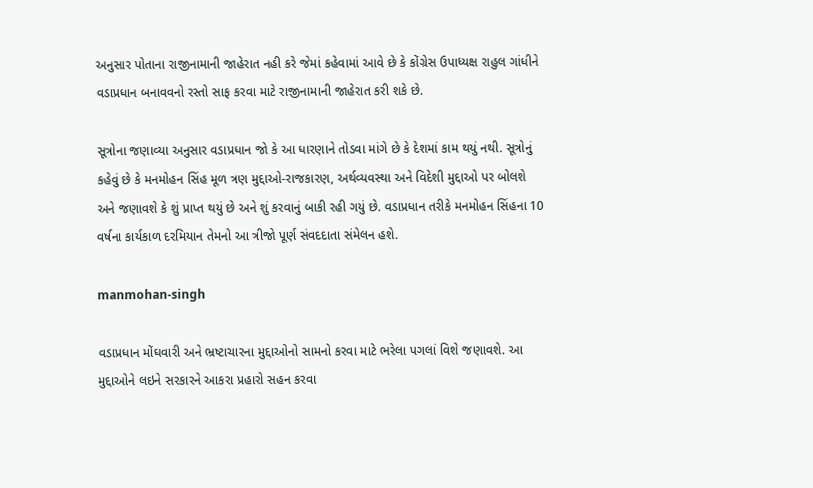અનુસાર પોતાના રાજીનામાની જાહેરાત નહી કરે જેમાં કહેવામાં આવે છે કે કોંગ્રેસ ઉપાધ્યક્ષ રાહુલ ગાંધીને વડાપ્રધાન બનાવવનો રસ્તો સાફ કરવા માટે રાજીનામાની જાહેરાત કરી શકે છે.

સૂત્રોના જણાવ્યા અનુસાર વડાપ્રધાન જો કે આ ધારણાને તોડવા માંગે છે કે દેશમાં કામ થયું નથી. સૂત્રોનું કહેવું છે કે મનમોહન સિંહ મૂળ ત્રણ મુદ્દાઓ-રાજકારણ, અર્થવ્યવસ્થા અને વિદેશી મુદ્દાઓ પર બોલશે અને જણાવશે કે શું પ્રાપ્ત થયું છે અને શું કરવાનું બાકી રહી ગયું છે. વડાપ્રધાન તરીકે મનમોહન સિંહના 10 વર્ષના કાર્યકાળ દરમિયાન તેમનો આ ત્રીજો પૂર્ણ સંવદદાતા સંમેલન હશે.

manmohan-singh

વડાપ્રધાન મોંઘવારી અને ભ્રષ્ટાચારના મુદ્દાઓનો સામનો કરવા માટે ભરેલા પગલાં વિશે જણાવશે. આ મુદ્દાઓને લઇને સરકારને આકરા પ્રહારો સહન કરવા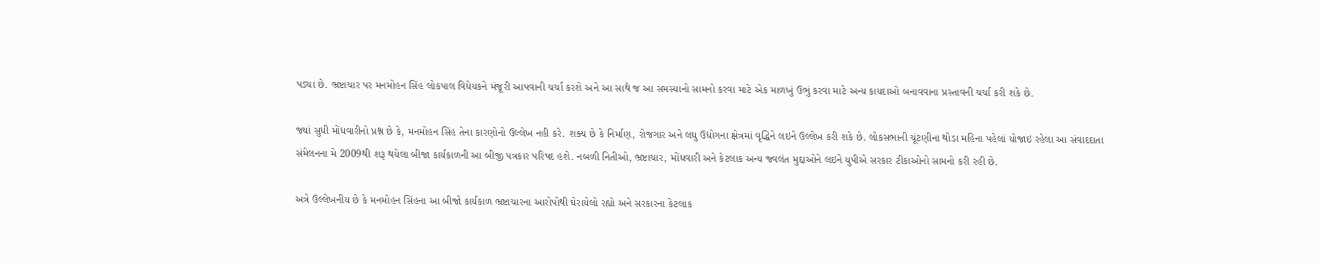પડ્યા છે. ભ્રષ્ટાચાર પર મનમોહન સિંહ લોકપાલ વિધેયકને મંજૂરી આપવાની ચર્ચા કરશે અને આ સાથે જ આ સમસ્યાનો સામનો કરવા માટે એક માળખું ઉભું કરવા માટે અન્ય કાયદાઓ બનાવવાના પ્રસ્તાવની ચર્ચા કરી શકે છે.

જ્યાં સુધી મોંધવારીનો પ્રશ્ન છે કે, મનમોહન સિંહ તેના કારણોનો ઉલ્લેખ નહી કરે. શક્ય છે કે નિર્માણ, રોજગાર અને લઘુ ઉદ્યોગના ક્ષેત્રમાં વૃદ્ધિને લઇને ઉલ્લેખ કરી શકે છે. લોકસભાની ચૂંટણીના થોડા મહિના પહેલાં યોજાઇ રહેલા આ સંવાદદાતા સંમેલનના મે 2009થી શરૂ થયેલા બીજા કાર્યકાળની આ બીજી પત્રકાર પરિષદ હશે. નબળી નિતીઓ, ભ્રષ્ટાચાર, મોંધવારી અને કેટલાક અન્ય જ્વલંત મુદ્દાઓને લઇને યુપીએ સરકાર ટીકાઓનો સામનો કરી રહી છે.

અત્રે ઉલ્લેખનીય છે કે મનમોહન સિંહના આ બીજો કાર્યકાળ ભ્રષ્ટાચારના આરોપોથી ઘેરાયેલો રહ્યો અને સરકારના કેટલાક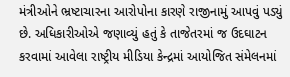મંત્રીઓને ભ્રષ્ટાચારના આરોપોના કારણે રાજીનામું આપવું પડ્યું છે. અધિકારીઓએ જણાવ્યું હતું કે તાજેતરમાં જ ઉદઘાટન કરવામાં આવેલા રાષ્ટ્રીય મીડિયા કેન્દ્રમાં આયોજિત સંમેલનમાં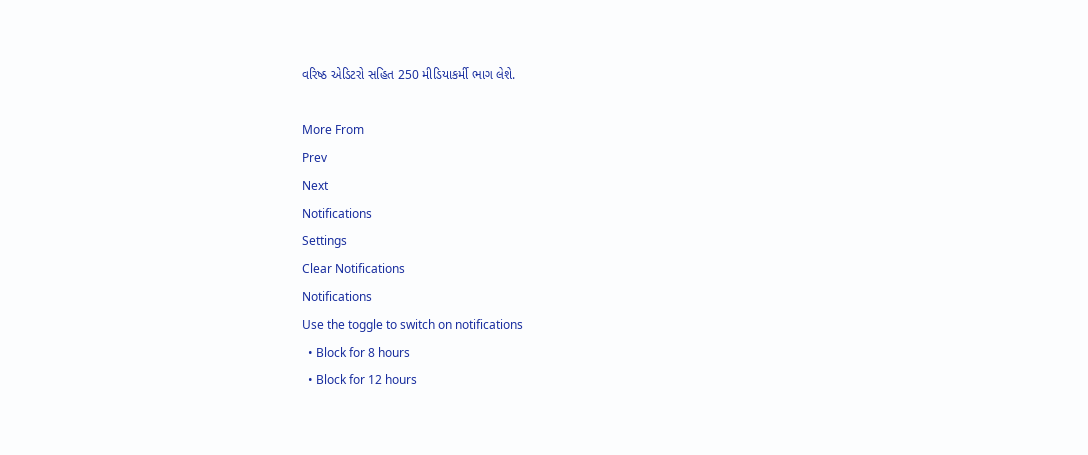વરિષ્ઠ એડિટરો સહિત 250 મીડિયાકર્મી ભાગ લેશે.

More From
Prev
Next
Notifications
Settings
Clear Notifications
Notifications
Use the toggle to switch on notifications
  • Block for 8 hours
  • Block for 12 hours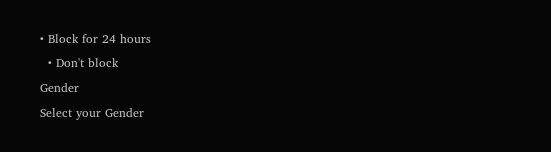• Block for 24 hours
  • Don't block
Gender
Select your Gender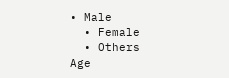• Male
  • Female
  • Others
Age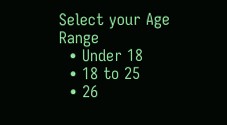Select your Age Range
  • Under 18
  • 18 to 25
  • 26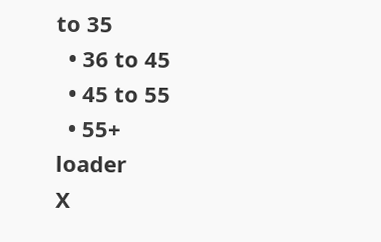to 35
  • 36 to 45
  • 45 to 55
  • 55+
loader
X